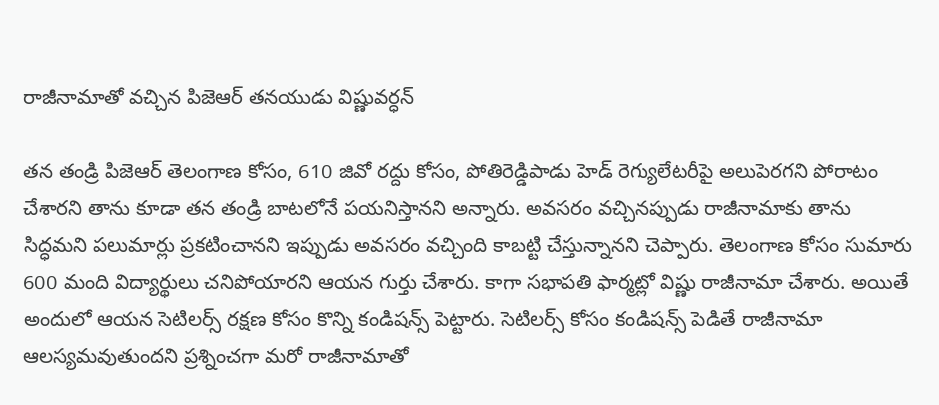రాజీనామాతో వచ్చిన పిజెఆర్ తనయుడు విష్ణువర్ధన్

తన తండ్రి పిజెఆర్ తెలంగాణ కోసం, 610 జివో రద్దు కోసం, పోతిరెడ్డిపాడు హెడ్ రెగ్యులేటరీపై అలుపెరగని పోరాటం చేశారని తాను కూడా తన తండ్రి బాటలోనే పయనిస్తానని అన్నారు. అవసరం వచ్చినప్పుడు రాజీనామాకు తాను సిద్ధమని పలుమార్లు ప్రకటించానని ఇప్పుడు అవసరం వచ్చింది కాబట్టి చేస్తున్నానని చెప్పారు. తెలంగాణ కోసం సుమారు 600 మంది విద్యార్థులు చనిపోయారని ఆయన గుర్తు చేశారు. కాగా సభాపతి ఫార్మట్లో విష్ణు రాజీనామా చేశారు. అయితే అందులో ఆయన సెటిలర్స్ రక్షణ కోసం కొన్ని కండిషన్స్ పెట్టారు. సెటిలర్స్ కోసం కండిషన్స్ పెడితే రాజీనామా ఆలస్యమవుతుందని ప్రశ్నించగా మరో రాజీనామాతో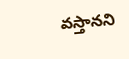వస్తానని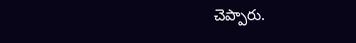చెప్పారు.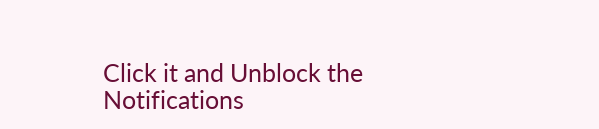Click it and Unblock the Notifications